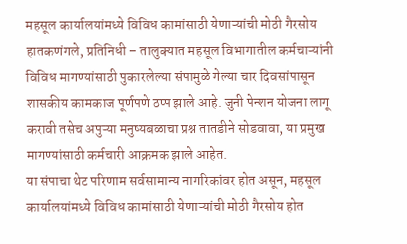महसूल कार्यालयांमध्ये विविध कामांसाठी येणाऱ्यांची मोठी गैरसोय
हातकणंगले, प्रतिनिधी – तालुक्यात महसूल विभागातील कर्मचाऱ्यांनी विविध मागण्यांसाठी पुकारलेल्या संपामुळे गेल्या चार दिवसांपासून शासकीय कामकाज पूर्णपणे ठप्प झाले आहे. जुनी पेन्शन योजना लागू करावी तसेच अपुऱ्या मनुष्यबळाचा प्रश्न तातडीने सोडवावा, या प्रमुख मागण्यांसाठी कर्मचारी आक्रमक झाले आहेत.
या संपाचा थेट परिणाम सर्वसामान्य नागरिकांवर होत असून, महसूल कार्यालयांमध्ये विविध कामांसाठी येणाऱ्यांची मोठी गैरसोय होत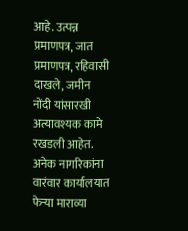आहे. उत्पन्न प्रमाणपत्र, जात प्रमाणपत्र, रहिवासी दाखले, जमीन नोंदी यांसारखी अत्यावश्यक कामे रखडली आहेत. अनेक नागरिकांना वारंवार कार्यालयात फेऱ्या माराव्या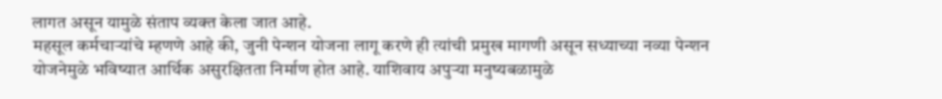लागत असून यामुळे संताप व्यक्त केला जात आहे.
महसूल कर्मचाऱ्यांचे म्हणणे आहे की, जुनी पेन्शन योजना लागू करणे ही त्यांची प्रमुख मागणी असून सध्याच्या नव्या पेन्शन योजनेमुळे भविष्यात आर्थिक असुरक्षितता निर्माण होत आहे. याशिवाय अपुऱ्या मनुष्यबळामुळे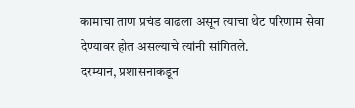कामाचा ताण प्रचंड वाढला असून त्याचा थेट परिणाम सेवा देण्यावर होत असल्याचे त्यांनी सांगितले.
दरम्यान, प्रशासनाकडून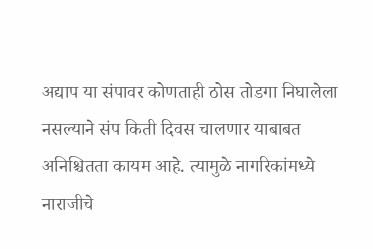अद्याप या संपावर कोणताही ठोस तोडगा निघालेला नसल्याने संप किती दिवस चालणार याबाबत अनिश्चितता कायम आहे. त्यामुळे नागरिकांमध्ये नाराजीचे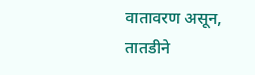वातावरण असून, तातडीने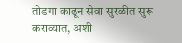तोडगा काढून सेवा सुरळीत सुरू कराव्यात, अशी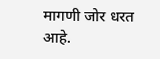मागणी जोर धरत आहे.